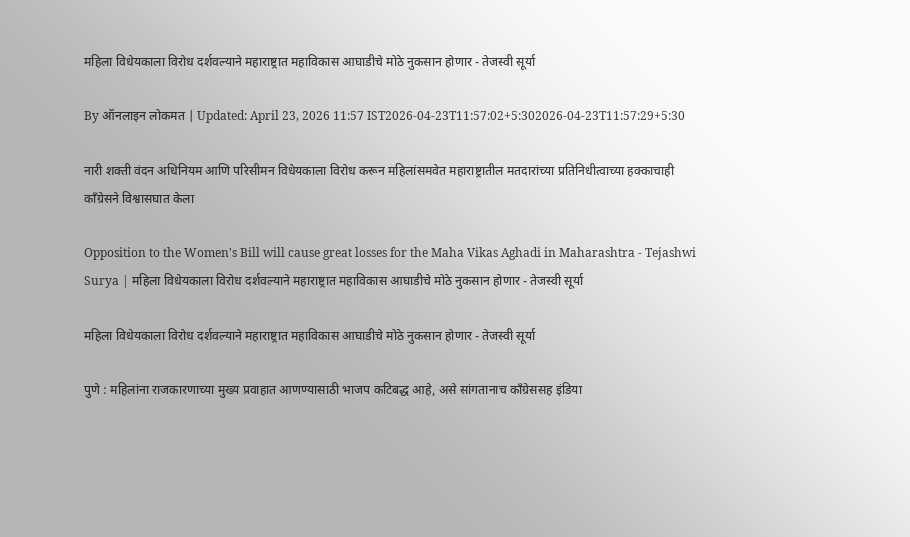महिला विधेयकाला विरोध दर्शवल्याने महाराष्ट्रात महाविकास आघाडीचे मोठे नुकसान होणार - तेजस्वी सूर्या

By ऑनलाइन लोकमत | Updated: April 23, 2026 11:57 IST2026-04-23T11:57:02+5:302026-04-23T11:57:29+5:30

नारी शक्ती वंदन अधिनियम आणि परिसीमन विधेयकाला विरोध करून महिलांसमवेत महाराष्ट्रातील मतदारांच्या प्रतिनिधीत्वाच्या हक्काचाही काँग्रेसने विश्वासघात केला

Opposition to the Women's Bill will cause great losses for the Maha Vikas Aghadi in Maharashtra - Tejashwi Surya | महिला विधेयकाला विरोध दर्शवल्याने महाराष्ट्रात महाविकास आघाडीचे मोठे नुकसान होणार - तेजस्वी सूर्या

महिला विधेयकाला विरोध दर्शवल्याने महाराष्ट्रात महाविकास आघाडीचे मोठे नुकसान होणार - तेजस्वी सूर्या

पुणे : महिलांना राजकारणाच्या मुख्य प्रवाहात आणण्यासाठी भाजप कटिबद्ध आहे, असे सांगतानाच काँग्रेससह इंडिया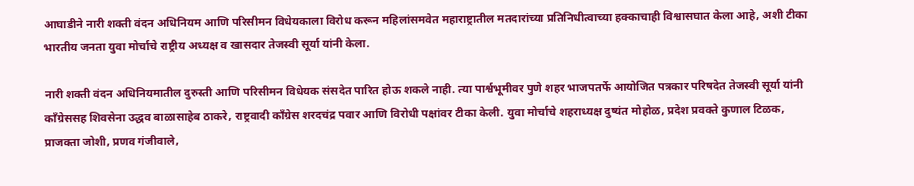आघाडीने नारी शक्ती वंदन अधिनियम आणि परिसीमन विधेयकाला विरोध करून महिलांसमवेत महाराष्ट्रातील मतदारांच्या प्रतिनिधीत्वाच्या हक्काचाही विश्वासघात केला आहे, अशी टीका भारतीय जनता युवा मोर्चाचे राष्ट्रीय अध्यक्ष व खासदार तेजस्वी सूर्या यांनी केला.

नारी शक्ती वंदन अधिनियमातील दुरुस्ती आणि परिसीमन विधेयक संसदेत पारित होऊ शकले नाही. त्या पार्श्वभूमीवर पुणे शहर भाजपतर्फे आयोजित पत्रकार परिषदेत तेजस्वी सूर्या यांनी काँग्रेससह शिवसेना उद्धव बाळासाहेब ठाकरे, राष्ट्रवादी काँग्रेस शरदचंद्र पवार आणि विरोधी पक्षांवर टीका केली. युवा मोर्चाचे शहराध्यक्ष दुष्यंत मोहोळ, प्रदेश प्रवक्ते कुणाल टिळक, प्राजक्ता जोशी, प्रणव गंजीवाले,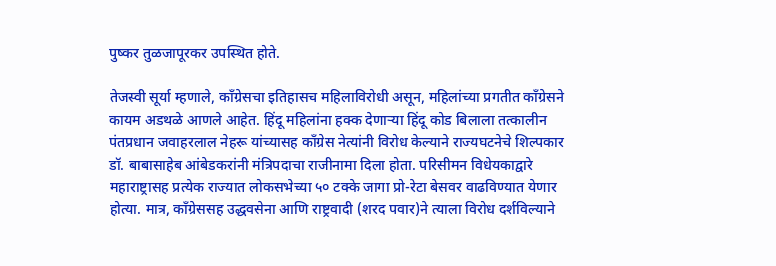पुष्कर तुळजापूरकर उपस्थित होते.

तेजस्वी सूर्या म्हणाले, काँग्रेसचा इतिहासच महिलाविरोधी असून, महिलांच्या प्रगतीत काँग्रेसने कायम अडथळे आणले आहेत. हिंदू महिलांना हक्क देणाऱ्या हिंदू कोड बिलाला तत्कालीन पंतप्रधान जवाहरलाल नेहरू यांच्यासह काँग्रेस नेत्यांनी विरोध केल्याने राज्यघटनेचे शिल्पकार डॉ. बाबासाहेब आंबेडकरांनी मंत्रिपदाचा राजीनामा दिला होता. परिसीमन विधेयकाद्वारे महाराष्ट्रासह प्रत्येक राज्यात लोकसभेच्या ५० टक्के जागा प्रो-रेटा बेसवर वाढविण्यात येणार होत्या. मात्र, काँग्रेससह उद्धवसेना आणि राष्ट्रवादी (शरद पवार)ने त्याला विरोध दर्शविल्याने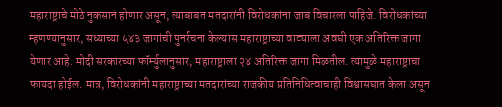महाराष्ट्राचे मोठे नुकसान होणार असून, त्याबाबत मतदारांनी विरोधकांना जाब विचारला पाहिजे. विरोधकांच्या म्हणण्यानुसार, सध्याच्या ५४३ जागांची पुनर्रचना केल्यास महाराष्ट्राच्या वाट्याला अवघी एक अतिरिक्त जागा येणार आहे. मोदी सरकारच्या फॉर्म्युलानुसार, महाराष्ट्राला २४ अतिरिक्त जागा मिळतील. त्यामुळे महाराष्ट्राचा फायदा होईल. मात्र, विरोधकांनी महाराष्ट्राच्या मतदारांच्या राजकीय प्रतिनिधित्वाचाही विश्वासघात केला असून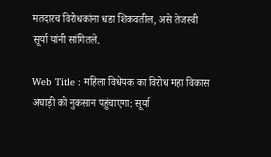मतदारच विरोधकांना धडा शिकवतील, असे तेजस्वी सूर्या यांनी सांगितले.

Web Title : महिला विधेयक का विरोध महा विकास अघाड़ी को नुकसान पहुंचाएगा: सूर्या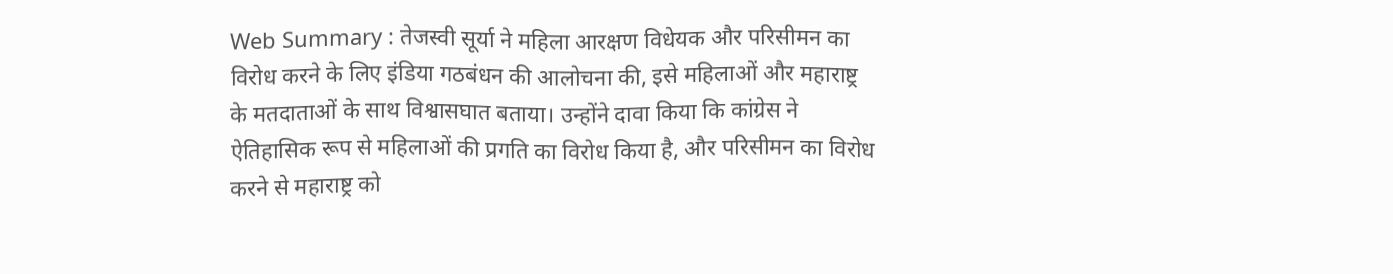Web Summary : तेजस्वी सूर्या ने महिला आरक्षण विधेयक और परिसीमन का विरोध करने के लिए इंडिया गठबंधन की आलोचना की, इसे महिलाओं और महाराष्ट्र के मतदाताओं के साथ विश्वासघात बताया। उन्होंने दावा किया कि कांग्रेस ने ऐतिहासिक रूप से महिलाओं की प्रगति का विरोध किया है, और परिसीमन का विरोध करने से महाराष्ट्र को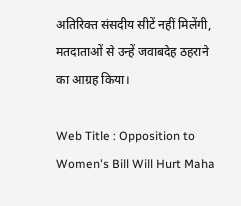अतिरिक्त संसदीय सीटें नहीं मिलेंगी, मतदाताओं से उन्हें जवाबदेह ठहराने का आग्रह किया।

Web Title : Opposition to Women's Bill Will Hurt Maha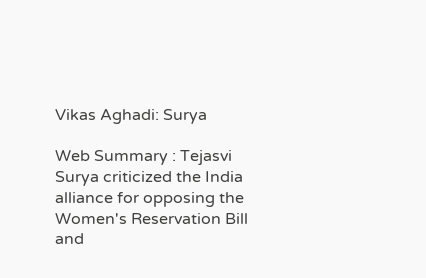Vikas Aghadi: Surya

Web Summary : Tejasvi Surya criticized the India alliance for opposing the Women's Reservation Bill and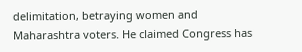delimitation, betraying women and Maharashtra voters. He claimed Congress has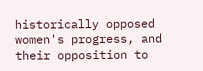historically opposed women's progress, and their opposition to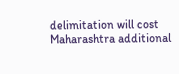delimitation will cost Maharashtra additional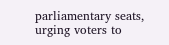parliamentary seats, urging voters to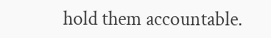hold them accountable.